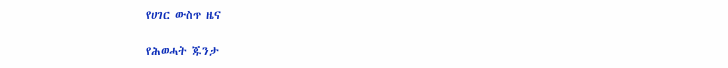የሀገር ውስጥ ዜና

የሕወሓት ጁንታ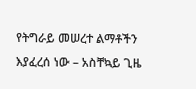የትግራይ መሠረተ ልማቶችን እያፈረሰ ነው – አስቸኳይ ጊዜ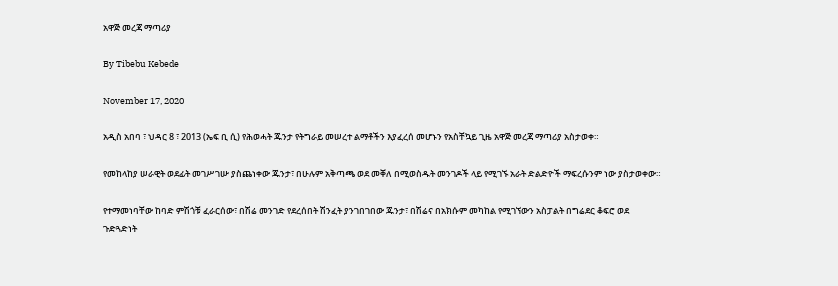አዋጅ መረጃ ማጣሪያ

By Tibebu Kebede

November 17, 2020

አዲስ አበባ ፣ ህዳር 8 ፣ 2013 (ኤፍ ቢ ሲ) የሕወሓት ጁንታ የትግራይ መሠረተ ልማቶችን እያፈረሰ መሆኑን የአስቸኳይ ጊዜ አዋጅ መረጃ ማጣሪያ አስታወቀ።

የመከላከያ ሠራዊት ወደፊት መገሥገሡ ያስጨነቀው ጁንታ፣ በሁሉም አቅጣጫ ወደ መቐለ በሚወስዱት መንገዶች ላይ የሚገኙ አራት ድልድዮች ማፍረሱንም ነው ያስታወቀው።

የተማመነባቸው ከባድ ምሽጎቹ ፈራርሰው፣ በሽሬ መንገድ የደረሰበት ሽንፈት ያንገበገበው ጁንታ፣ በሽሬና በአክሱም መካከል የሚገኘውን አስፓልት በግሬደር ቆፍሮ ወደ ጉድጓድነት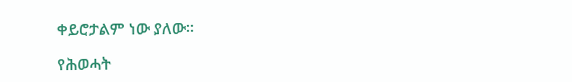ቀይሮታልም ነው ያለው።

የሕወሓት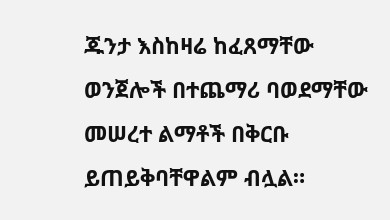ጁንታ እስከዛሬ ከፈጸማቸው ወንጀሎች በተጨማሪ ባወደማቸው መሠረተ ልማቶች በቅርቡ ይጠይቅባቸዋልም ብሏል።